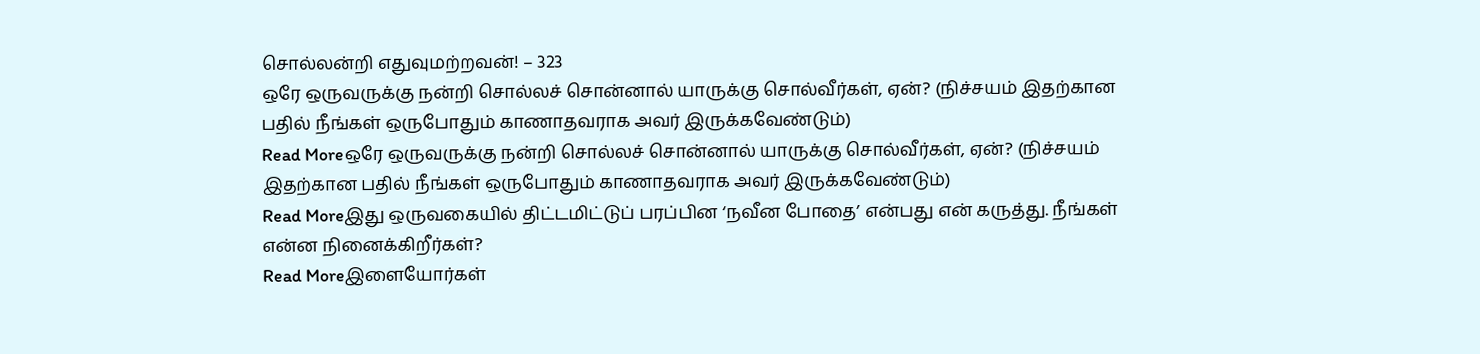சொல்லன்றி எதுவுமற்றவன்! – 323
ஒரே ஒருவருக்கு நன்றி சொல்லச் சொன்னால் யாருக்கு சொல்வீர்கள், ஏன்? (நிச்சயம் இதற்கான பதில் நீங்கள் ஒருபோதும் காணாதவராக அவர் இருக்கவேண்டும்)
Read Moreஒரே ஒருவருக்கு நன்றி சொல்லச் சொன்னால் யாருக்கு சொல்வீர்கள், ஏன்? (நிச்சயம் இதற்கான பதில் நீங்கள் ஒருபோதும் காணாதவராக அவர் இருக்கவேண்டும்)
Read Moreஇது ஒருவகையில் திட்டமிட்டுப் பரப்பின ‘நவீன போதை’ என்பது என் கருத்து. நீங்கள் என்ன நினைக்கிறீர்கள்?
Read Moreஇளையோர்கள்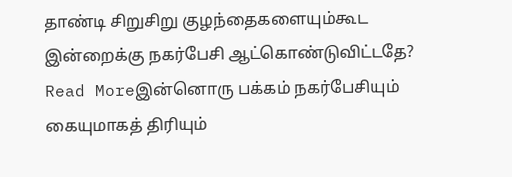தாண்டி சிறுசிறு குழந்தைகளையும்கூட இன்றைக்கு நகர்பேசி ஆட்கொண்டுவிட்டதே?
Read Moreஇன்னொரு பக்கம் நகர்பேசியும் கையுமாகத் திரியும்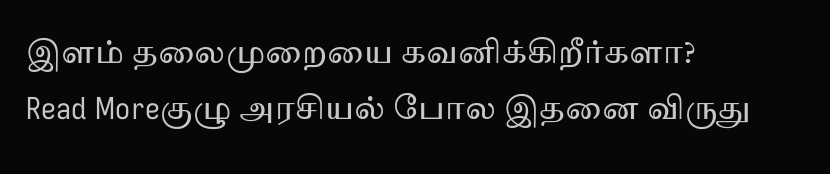இளம் தலைமுறையை கவனிக்கிறீர்களா?
Read Moreகுழு அரசியல் போல இதனை விருது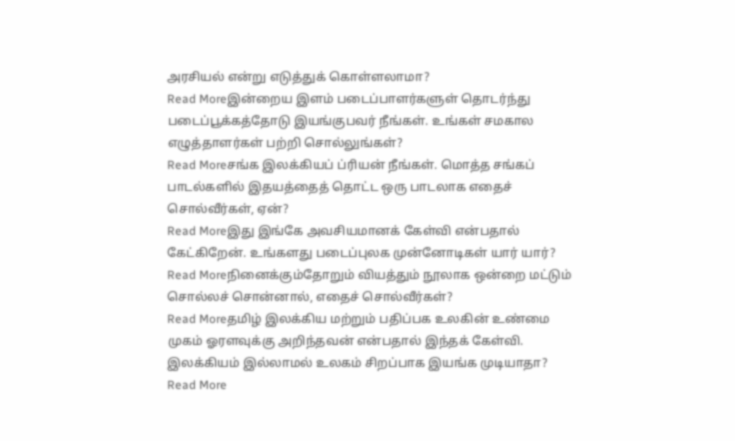அரசியல் என்று எடுத்துக் கொள்ளலாமா?
Read Moreஇன்றைய இளம் படைப்பாளர்களுள் தொடர்ந்து படைப்பூக்கத்தோடு இயங்குபவர் நீங்கள். உங்கள் சமகால எழுத்தாளர்கள் பற்றி சொல்லுங்கள்?
Read Moreசங்க இலக்கியப் ப்ரியன் நீங்கள். மொத்த சங்கப் பாடல்களில் இதயத்தைத் தொட்ட ஒரு பாடலாக எதைச் சொல்வீர்கள், ஏன்?
Read Moreஇது இங்கே அவசியமானக் கேள்வி என்பதால் கேட்கிறேன். உங்களது படைப்புலக முன்னோடிகள் யார் யார்?
Read Moreநினைக்கும்தோறும் வியத்தும் நூலாக ஒன்றை மட்டும் சொல்லச் சொன்னால், எதைச் சொல்வீர்கள்?
Read Moreதமிழ் இலக்கிய மற்றும் பதிப்பக உலகின் உண்மை முகம் ஓரளவுக்கு அறிந்தவன் என்பதால் இந்தக் கேள்வி. இலக்கியம் இல்லாமல் உலகம் சிறப்பாக இயங்க முடியாதா?
Read More